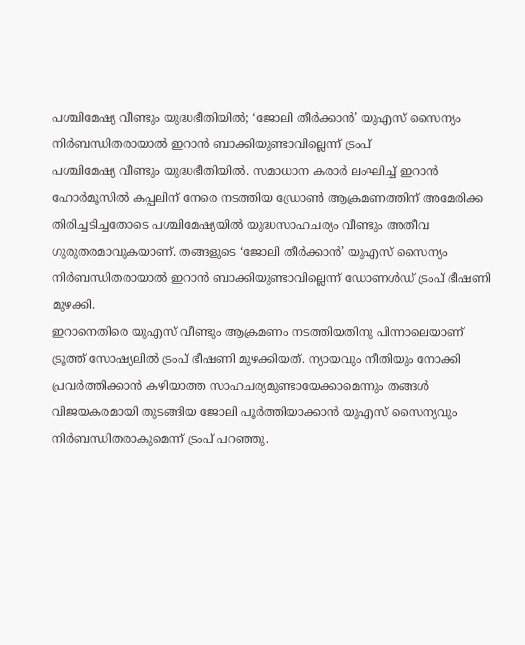പശ്ചിമേഷ്യ വീണ്ടും യുദ്ധഭീതിയിൽ; ‘ജോലി തീർക്കാൻ’ യുഎസ് സൈന്യം നിർബന്ധിതരായാൽ ഇറാൻ ബാക്കിയുണ്ടാവില്ലെന്ന് ട്രംപ്
പശ്ചിമേഷ്യ വീണ്ടും യുദ്ധഭീതിയിൽ. സമാധാന കരാർ ലംഘിച്ച് ഇറാൻ ഹോർമൂസിൽ കപ്പലിന് നേരെ നടത്തിയ ഡ്രോൺ ആക്രമണത്തിന് അമേരിക്ക തിരിച്ചടിച്ചതോടെ പശ്ചിമേഷ്യയിൽ യുദ്ധസാഹചര്യം വീണ്ടും അതീവ ഗുരുതരമാവുകയാണ്. തങ്ങളുടെ ‘ജോലി തീർക്കാൻ’ യുഎസ് സൈന്യം നിർബന്ധിതരായാൽ ഇറാൻ ബാക്കിയുണ്ടാവില്ലെന്ന് ഡോണൾഡ് ട്രംപ് ഭീഷണി മുഴക്കി.
ഇറാനെതിരെ യുഎസ് വീണ്ടും ആക്രമണം നടത്തിയതിനു പിന്നാലെയാണ് ട്രൂത്ത് സോഷ്യലിൽ ട്രംപ് ഭീഷണി മുഴക്കിയത്. ന്യായവും നീതിയും നോക്കി പ്രവർത്തിക്കാൻ കഴിയാത്ത സാഹചര്യമുണ്ടായേക്കാമെന്നും തങ്ങൾ വിജയകരമായി തുടങ്ങിയ ജോലി പൂർത്തിയാക്കാൻ യുഎസ് സൈന്യവും നിർബന്ധിതരാകുമെന്ന് ട്രംപ് പറഞ്ഞു.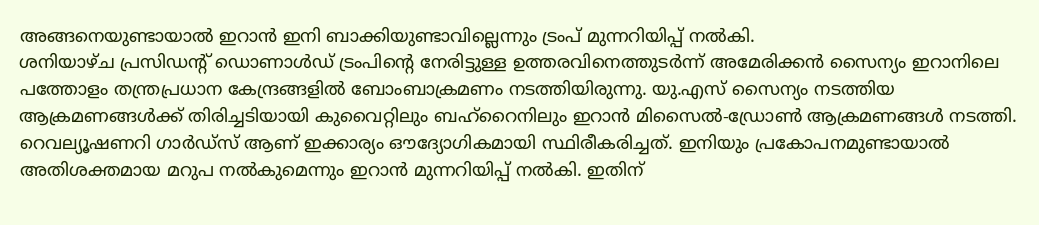അങ്ങനെയുണ്ടായാൽ ഇറാൻ ഇനി ബാക്കിയുണ്ടാവില്ലെന്നും ട്രംപ് മുന്നറിയിപ്പ് നൽകി.
ശനിയാഴ്ച പ്രസിഡന്റ് ഡൊണാൾഡ് ട്രംപിന്റെ നേരിട്ടുള്ള ഉത്തരവിനെത്തുടർന്ന് അമേരിക്കൻ സൈന്യം ഇറാനിലെ പത്തോളം തന്ത്രപ്രധാന കേന്ദ്രങ്ങളിൽ ബോംബാക്രമണം നടത്തിയിരുന്നു. യു.എസ് സൈന്യം നടത്തിയ ആക്രമണങ്ങൾക്ക് തിരിച്ചടിയായി കുവൈറ്റിലും ബഹ്റൈനിലും ഇറാൻ മിസൈൽ-ഡ്രോൺ ആക്രമണങ്ങൾ നടത്തി.
റെവല്യൂഷണറി ഗാർഡ്സ് ആണ് ഇക്കാര്യം ഔദ്യോഗികമായി സ്ഥിരീകരിച്ചത്. ഇനിയും പ്രകോപനമുണ്ടായാൽ അതിശക്തമായ മറുപ നൽകുമെന്നും ഇറാൻ മുന്നറിയിപ്പ് നൽകി. ഇതിന്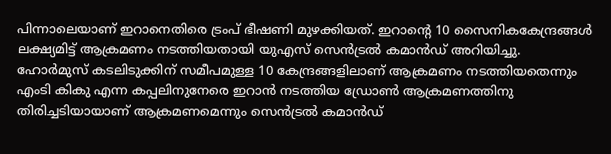പിന്നാലെയാണ് ഇറാനെതിരെ ട്രംപ് ഭീഷണി മുഴക്കിയത്. ഇറാന്റെ 10 സൈനികകേന്ദ്രങ്ങൾ ലക്ഷ്യമിട്ട് ആക്രമണം നടത്തിയതായി യുഎസ് സെൻട്രൽ കമാൻഡ് അറിയിച്ചു.
ഹോർമുസ് കടലിടുക്കിന് സമീപമുള്ള 10 കേന്ദ്രങ്ങളിലാണ് ആക്രമണം നടത്തിയതെന്നും എംടി കികു എന്ന കപ്പലിനുനേരെ ഇറാൻ നടത്തിയ ഡ്രോൺ ആക്രമണത്തിനു തിരിച്ചടിയായാണ് ആക്രമണമെന്നും സെൻട്രൽ കമാൻഡ്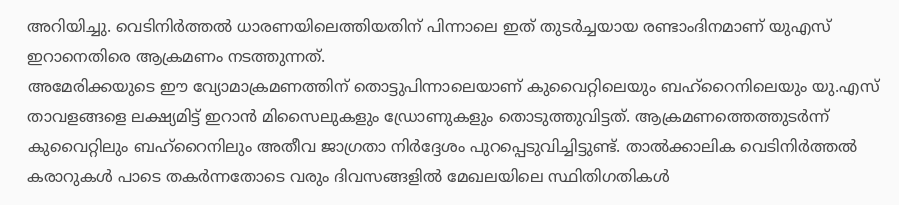അറിയിച്ചു. വെടിനിർത്തൽ ധാരണയിലെത്തിയതിന് പിന്നാലെ ഇത് തുടർച്ചയായ രണ്ടാംദിനമാണ് യുഎസ് ഇറാനെതിരെ ആക്രമണം നടത്തുന്നത്.
അമേരിക്കയുടെ ഈ വ്യോമാക്രമണത്തിന് തൊട്ടുപിന്നാലെയാണ് കുവൈറ്റിലെയും ബഹ്റൈനിലെയും യു.എസ് താവളങ്ങളെ ലക്ഷ്യമിട്ട് ഇറാൻ മിസൈലുകളും ഡ്രോണുകളും തൊടുത്തുവിട്ടത്. ആക്രമണത്തെത്തുടർന്ന് കുവൈറ്റിലും ബഹ്റൈനിലും അതീവ ജാഗ്രതാ നിർദ്ദേശം പുറപ്പെടുവിച്ചിട്ടുണ്ട്. താൽക്കാലിക വെടിനിർത്തൽ കരാറുകൾ പാടെ തകർന്നതോടെ വരും ദിവസങ്ങളിൽ മേഖലയിലെ സ്ഥിതിഗതികൾ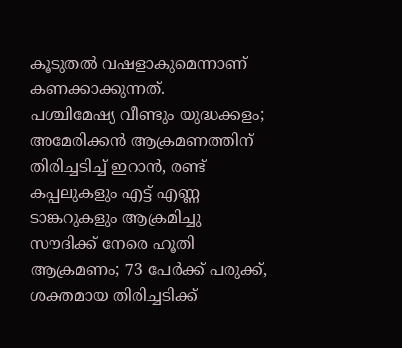കൂടുതൽ വഷളാകുമെന്നാണ് കണക്കാക്കുന്നത്.
പശ്ചിമേഷ്യ വീണ്ടും യുദ്ധക്കളം; അമേരിക്കൻ ആക്രമണത്തിന് തിരിച്ചടിച്ച് ഇറാൻ, രണ്ട് കപ്പലുകളും എട്ട് എണ്ണ ടാങ്കറുകളും ആക്രമിച്ചു
സൗദിക്ക് നേരെ ഹൂതി ആക്രമണം; 73 പേർക്ക് പരുക്ക്, ശക്തമായ തിരിച്ചടിക്ക്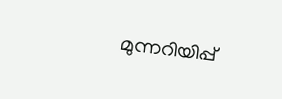മുന്നറിയിപ്പ്